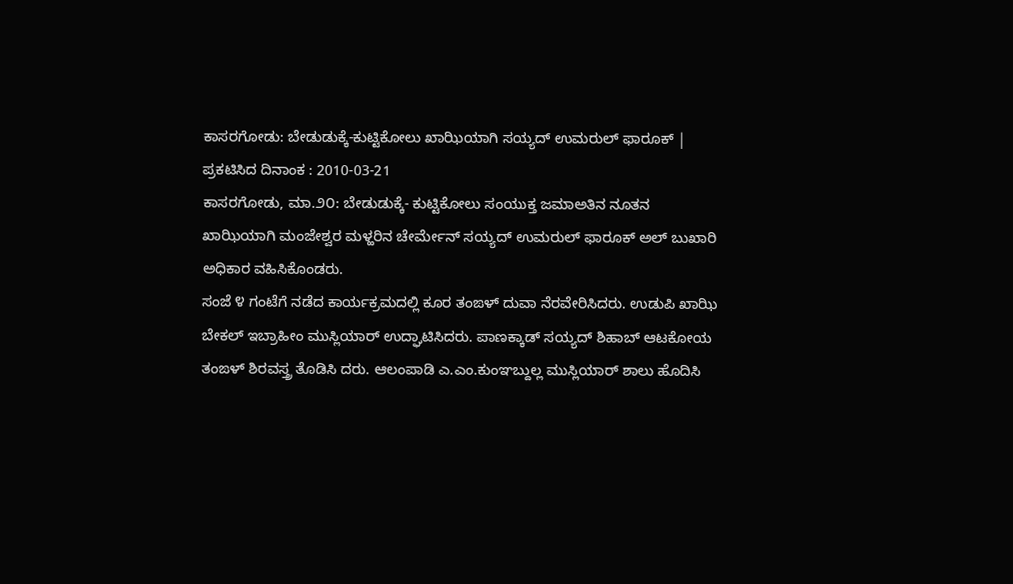ಕಾಸರಗೋಡು: ಬೇಡುಡುಕ್ಕೆ-ಕುಟ್ಟಿಕೋಲು ಖಾಝಿಯಾಗಿ ಸಯ್ಯದ್ ಉಮರುಲ್ ಫಾರೂಕ್ |
ಪ್ರಕಟಿಸಿದ ದಿನಾಂಕ : 2010-03-21
ಕಾಸರಗೋಡು, ಮಾ.೨೦: ಬೇಡುಡುಕ್ಕೆ- ಕುಟ್ಟಿಕೋಲು ಸಂಯುಕ್ತ ಜಮಾಅತಿನ ನೂತನ ಖಾಝಿಯಾಗಿ ಮಂಜೇಶ್ವರ ಮಳ್ಹರಿನ ಚೇರ್ಮೇನ್ ಸಯ್ಯದ್ ಉಮರುಲ್ ಫಾರೂಕ್ ಅಲ್ ಬುಖಾರಿ ಅಧಿಕಾರ ವಹಿಸಿಕೊಂಡರು.
ಸಂಜೆ ೪ ಗಂಟೆಗೆ ನಡೆದ ಕಾರ್ಯಕ್ರಮದಲ್ಲಿ ಕೂರ ತಂಙಳ್ ದುವಾ ನೆರವೇರಿಸಿದರು. ಉಡುಪಿ ಖಾಝಿ ಬೇಕಲ್ ಇಬ್ರಾಹೀಂ ಮುಸ್ಲಿಯಾರ್ ಉದ್ಘಾಟಿಸಿದರು. ಪಾಣಕ್ಕಾಡ್ ಸಯ್ಯದ್ ಶಿಹಾಬ್ ಆಟಕೋಯ ತಂಙಳ್ ಶಿರವಸ್ತ್ರ ತೊಡಿಸಿ ದರು. ಆಲಂಪಾಡಿ ಎ.ಎಂ.ಕುಂಞಬ್ದುಲ್ಲ ಮುಸ್ಲಿಯಾರ್ ಶಾಲು ಹೊದಿಸಿ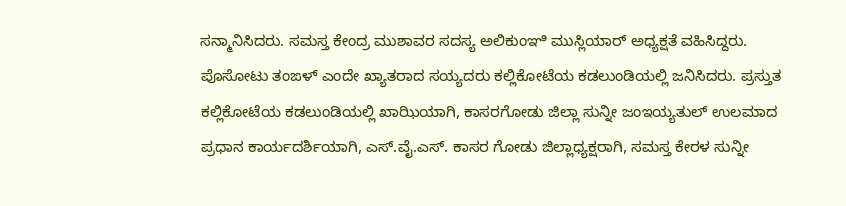ಸನ್ಮಾನಿಸಿದರು. ಸಮಸ್ತ ಕೇಂದ್ರ ಮುಶಾವರ ಸದಸ್ಯ ಅಲಿಕುಂಞಿ ಮುಸ್ಲಿಯಾರ್ ಅಧ್ಯಕ್ಷತೆ ವಹಿಸಿದ್ದರು.
ಪೊಸೋಟು ತಂಙಳ್ ಎಂದೇ ಖ್ಯಾತರಾದ ಸಯ್ಯದರು ಕಲ್ಲಿಕೋಟೆಯ ಕಡಲುಂಡಿಯಲ್ಲಿ ಜನಿಸಿದರು. ಪ್ರಸ್ತುತ ಕಲ್ಲಿಕೋಟೆಯ ಕಡಲುಂಡಿಯಲ್ಲಿ ಖಾಝಿಯಾಗಿ, ಕಾಸರಗೋಡು ಜಿಲ್ಲಾ ಸುನ್ನೀ ಜಂಇಯ್ಯತುಲ್ ಉಲಮಾದ ಪ್ರಧಾನ ಕಾರ್ಯದರ್ಶಿಯಾಗಿ, ಎಸ್.ವೈ.ಎಸ್. ಕಾಸರ ಗೋಡು ಜಿಲ್ಲಾಧ್ಯಕ್ಷರಾಗಿ, ಸಮಸ್ತ ಕೇರಳ ಸುನ್ನೀ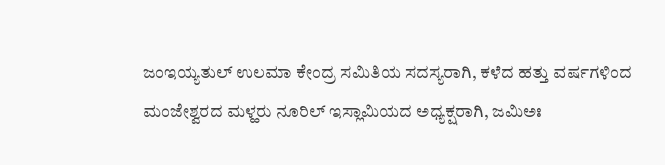ಜಂಇಯ್ಯತುಲ್ ಉಲಮಾ ಕೇಂದ್ರ ಸಮಿತಿಯ ಸದಸ್ಯರಾಗಿ, ಕಳೆದ ಹತ್ತು ವರ್ಷಗಳಿಂದ ಮಂಜೇಶ್ವರದ ಮಳ್ಹರು ನೂರಿಲ್ ಇಸ್ಲಾಮಿಯದ ಅಧ್ಯಕ್ಷರಾಗಿ, ಜಮಿಅಃ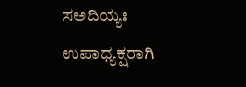ಸಅದಿಯ್ಯಃ ಉಪಾಧ್ಯಕ್ಷರಾಗಿ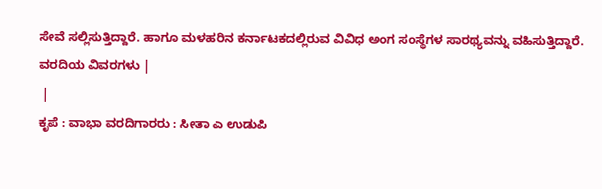ಸೇವೆ ಸಲ್ಲಿಸುತ್ತಿದ್ದಾರೆ. ಹಾಗೂ ಮಳಹರಿನ ಕರ್ನಾಟಕದಲ್ಲಿರುವ ವಿವಿಧ ಅಂಗ ಸಂಸ್ಥೆಗಳ ಸಾರಥ್ಯವನ್ನು ವಹಿಸುತ್ತಿದ್ದಾರೆ.
ವರದಿಯ ವಿವರಗಳು |
 |
ಕೃಪೆ : ವಾಭಾ ವರದಿಗಾರರು : ಸೀತಾ ಎ ಉಡುಪಿ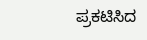ಪ್ರಕಟಿಸಿದ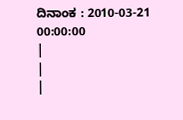ದಿನಾಂಕ : 2010-03-21 00:00:00
|
|
|